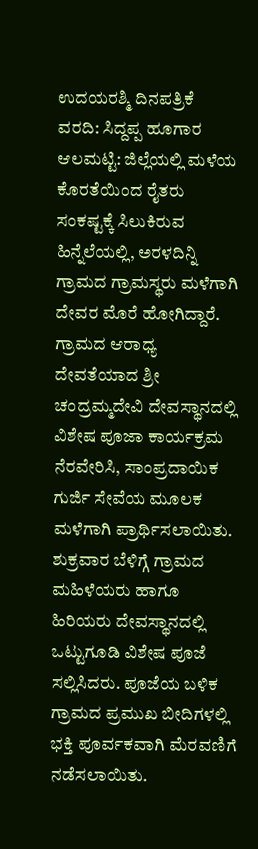ಉದಯರಶ್ಮಿ ದಿನಪತ್ರಿಕೆ
ವರದಿ: ಸಿದ್ದಪ್ಪ ಹೂಗಾರ
ಆಲಮಟ್ಟಿ: ಜಿಲ್ಲೆಯಲ್ಲಿ ಮಳೆಯ ಕೊರತೆಯಿಂದ ರೈತರು ಸಂಕಷ್ಟಕ್ಕೆ ಸಿಲುಕಿರುವ ಹಿನ್ನೆಲೆಯಲ್ಲಿ, ಅರಳದಿನ್ನಿ ಗ್ರಾಮದ ಗ್ರಾಮಸ್ಥರು ಮಳೆಗಾಗಿ ದೇವರ ಮೊರೆ ಹೋಗಿದ್ದಾರೆ. ಗ್ರಾಮದ ಆರಾಧ್ಯ ದೇವತೆಯಾದ ಶ್ರೀ ಚಂದ್ರಮ್ಮದೇವಿ ದೇವಸ್ಥಾನದಲ್ಲಿ ವಿಶೇಷ ಪೂಜಾ ಕಾರ್ಯಕ್ರಮ ನೆರವೇರಿಸಿ, ಸಾಂಪ್ರದಾಯಿಕ ಗುರ್ಜಿ ಸೇವೆಯ ಮೂಲಕ ಮಳೆಗಾಗಿ ಪ್ರಾರ್ಥಿಸಲಾಯಿತು.
ಶುಕ್ರವಾರ ಬೆಳಿಗ್ಗೆ ಗ್ರಾಮದ ಮಹಿಳೆಯರು ಹಾಗೂ ಹಿರಿಯರು ದೇವಸ್ಥಾನದಲ್ಲಿ ಒಟ್ಟುಗೂಡಿ ವಿಶೇಷ ಪೂಜೆ ಸಲ್ಲಿಸಿದರು. ಪೂಜೆಯ ಬಳಿಕ ಗ್ರಾಮದ ಪ್ರಮುಖ ಬೀದಿಗಳಲ್ಲಿ ಭಕ್ತಿ ಪೂರ್ವಕವಾಗಿ ಮೆರವಣಿಗೆ ನಡೆಸಲಾಯಿತು.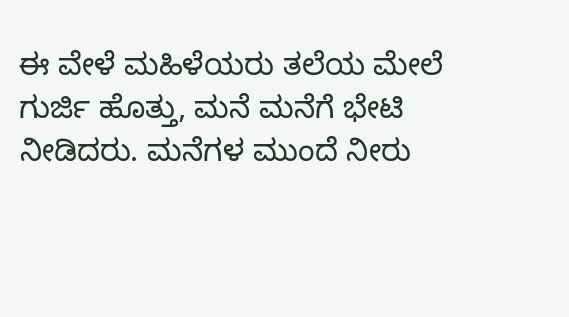ಈ ವೇಳೆ ಮಹಿಳೆಯರು ತಲೆಯ ಮೇಲೆ ಗುರ್ಜಿ ಹೊತ್ತು, ಮನೆ ಮನೆಗೆ ಭೇಟಿ ನೀಡಿದರು. ಮನೆಗಳ ಮುಂದೆ ನೀರು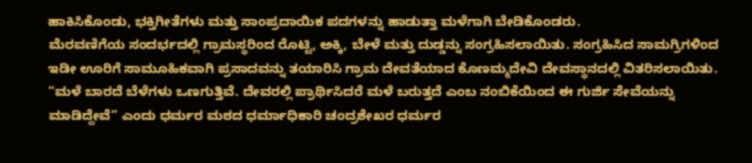ಹಾಕಿಸಿಕೊಂಡು, ಭಕ್ತಿಗೀತೆಗಳು ಮತ್ತು ಸಾಂಪ್ರದಾಯಿಕ ಪದಗಳನ್ನು ಹಾಡುತ್ತಾ ಮಳೆಗಾಗಿ ಬೇಡಿಕೊಂಡರು.
ಮೆರವಣಿಗೆಯ ಸಂದರ್ಭದಲ್ಲಿ ಗ್ರಾಮಸ್ಥರಿಂದ ರೊಟ್ಟಿ, ಅಕ್ಕಿ, ಬೇಳೆ ಮತ್ತು ದುಡ್ಡನ್ನು ಸಂಗ್ರಹಿಸಲಾಯಿತು. ಸಂಗ್ರಹಿಸಿದ ಸಾಮಗ್ರಿಗಳಿಂದ ಇಡೀ ಊರಿಗೆ ಸಾಮೂಹಿಕವಾಗಿ ಪ್ರಸಾದವನ್ನು ತಯಾರಿಸಿ ಗ್ರಾಮ ದೇವತೆಯಾದ ಕೊಣಮ್ಮದೇವಿ ದೇವಸ್ಥಾನದಲ್ಲಿ ವಿತರಿಸಲಾಯಿತು.
“ಮಳೆ ಬಾರದೆ ಬೆಳೆಗಳು ಒಣಗುತ್ತಿವೆ. ದೇವರಲ್ಲಿ ಪ್ರಾರ್ಥಿಸಿದರೆ ಮಳೆ ಬರುತ್ತದೆ ಎಂಬ ನಂಬಿಕೆಯಿಂದ ಈ ಗುರ್ಜಿ ಸೇವೆಯನ್ನು ಮಾಡಿದ್ದೇವೆ” ಎಂದು ಧರ್ಮರ ಮಠದ ಧರ್ಮಾಧಿಕಾರಿ ಚಂದ್ರಶೇಖರ ಧರ್ಮರ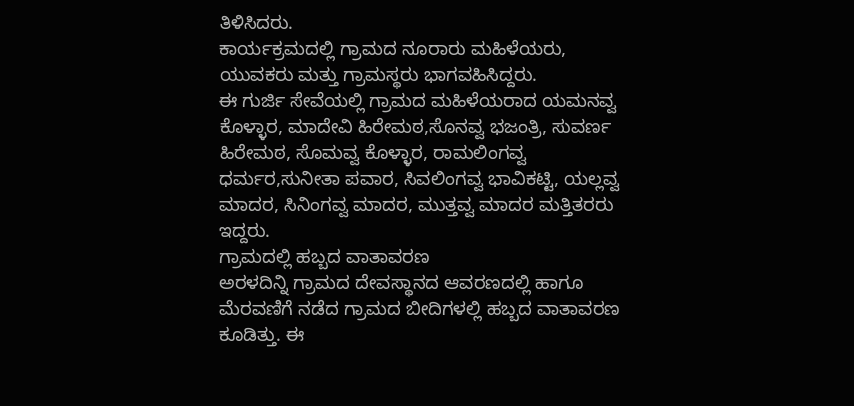ತಿಳಿಸಿದರು.
ಕಾರ್ಯಕ್ರಮದಲ್ಲಿ ಗ್ರಾಮದ ನೂರಾರು ಮಹಿಳೆಯರು, ಯುವಕರು ಮತ್ತು ಗ್ರಾಮಸ್ಥರು ಭಾಗವಹಿಸಿದ್ದರು.
ಈ ಗುರ್ಜಿ ಸೇವೆಯಲ್ಲಿ ಗ್ರಾಮದ ಮಹಿಳೆಯರಾದ ಯಮನವ್ವ ಕೊಳ್ಳಾರ, ಮಾದೇವಿ ಹಿರೇಮಠ,ಸೊನವ್ವ ಭಜಂತ್ರಿ, ಸುವರ್ಣ ಹಿರೇಮಠ, ಸೊಮವ್ವ ಕೊಳ್ಳಾರ, ರಾಮಲಿಂಗವ್ವ ಧರ್ಮರ,ಸುನೀತಾ ಪವಾರ, ಸಿವಲಿಂಗವ್ವ ಭಾವಿಕಟ್ಟಿ, ಯಲ್ಲವ್ವ ಮಾದರ, ಸಿನಿಂಗವ್ವ ಮಾದರ, ಮುತ್ತವ್ವ ಮಾದರ ಮತ್ತಿತರರು ಇದ್ದರು.
ಗ್ರಾಮದಲ್ಲಿ ಹಬ್ಬದ ವಾತಾವರಣ
ಅರಳದಿನ್ನಿ ಗ್ರಾಮದ ದೇವಸ್ಥಾನದ ಆವರಣದಲ್ಲಿ ಹಾಗೂ ಮೆರವಣಿಗೆ ನಡೆದ ಗ್ರಾಮದ ಬೀದಿಗಳಲ್ಲಿ ಹಬ್ಬದ ವಾತಾವರಣ ಕೂಡಿತ್ತು. ಈ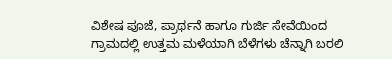ವಿಶೇಷ ಪೂಜೆ, ಪ್ರಾರ್ಥನೆ ಹಾಗೂ ಗುರ್ಜಿ ಸೇವೆಯಿಂದ ಗ್ರಾಮದಲ್ಲಿ ಉತ್ತಮ ಮಳೆಯಾಗಿ ಬೆಳೆಗಳು ಚೆನ್ನಾಗಿ ಬರಲಿ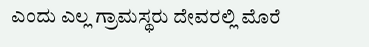ಎಂದು ಎಲ್ಲ ಗ್ರಾಮಸ್ಥರು ದೇವರಲ್ಲಿ ಮೊರೆ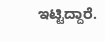ಇಟ್ಟಿದ್ದಾರೆ.